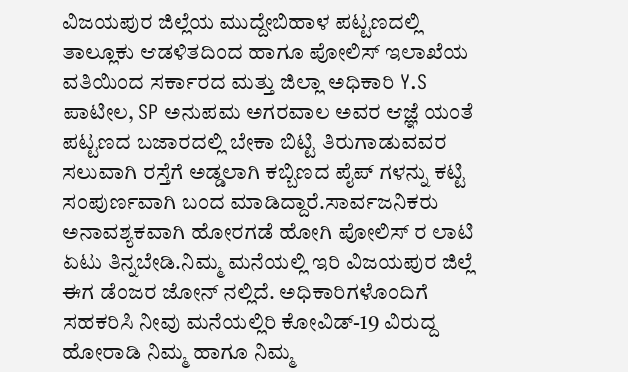ವಿಜಯಪುರ ಜಿಲ್ಲೆಯ ಮುದ್ದೇಬಿಹಾಳ ಪಟ್ಟಣದಲ್ಲಿ ತಾಲ್ಲೂಕು ಆಡಳಿತದಿಂದ ಹಾಗೂ ಪೋಲಿಸ್ ಇಲಾಖೆಯ ವತಿಯಿಂದ ಸರ್ಕಾರದ ಮತ್ತು ಜಿಲ್ಲಾ ಅಧಿಕಾರಿ Y.S ಪಾಟೀಲ, SP ಅನುಪಮ ಅಗರವಾಲ ಅವರ ಆಜ್ಞೆ ಯಂತೆ ಪಟ್ಟಣದ ಬಜಾರದಲ್ಲಿ ಬೇಕಾ ಬಿಟ್ಟಿ ತಿರುಗಾಡುವವರ ಸಲುವಾಗಿ ರಸ್ತೆಗೆ ಅಡ್ಡಲಾಗಿ ಕಬ್ಬಿಣದ ಪೈಪ್ ಗಳನ್ನು ಕಟ್ಟಿ ಸಂಪುರ್ಣವಾಗಿ ಬಂದ ಮಾಡಿದ್ದಾರೆ.ಸಾರ್ವಜನಿಕರು ಅನಾವಶ್ಯಕವಾಗಿ ಹೋರಗಡೆ ಹೋಗಿ ಪೋಲಿಸ್ ರ ಲಾಟಿ ಏಟು ತಿನ್ನಬೇಡಿ.ನಿಮ್ಮ ಮನೆಯಲ್ಲಿ ಇರಿ ವಿಜಯಪುರ ಜಿಲ್ಲೆ ಈಗ ಡೆಂಜರ ಜೋನ್ ನಲ್ಲಿದೆ. ಅಧಿಕಾರಿಗಳೊಂದಿಗೆ ಸಹಕರಿಸಿ ನೀವು ಮನೆಯಲ್ಲಿರಿ ಕೋವಿಡ್-19 ವಿರುದ್ದ ಹೋರಾಡಿ ನಿಮ್ಮ ಹಾಗೂ ನಿಮ್ಮ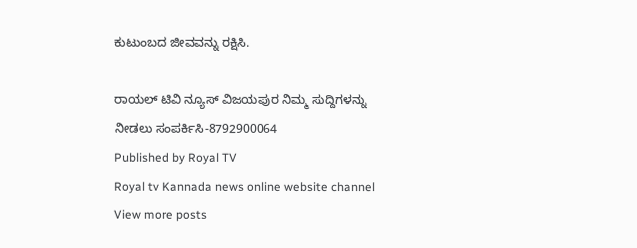ಕುಟುಂಬದ ಜೀವವನ್ನು ರಕ್ಷಿಸಿ.

ರಾಯಲ್ ಟಿವಿ ನ್ಯೂಸ್ ವಿಜಯಪುರ ನಿಮ್ಮ ಸುದ್ದಿಗಳನ್ನು ನೀಡಲು ಸಂಪರ್ಕಿಸಿ-8792900064
Published by Royal TV
Royal tv Kannada news online website channel
View more posts